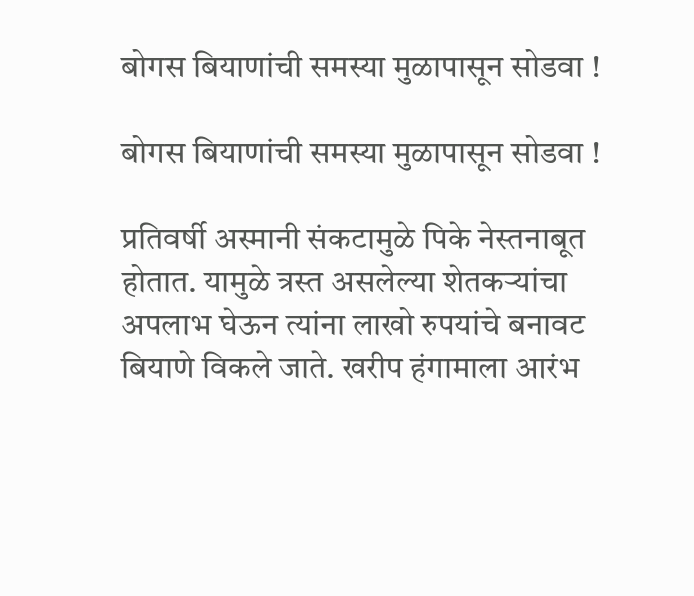बोगस बियाणांची समस्या मुळापासून सोडवा !

बोगस बियाणांची समस्या मुळापासून सोडवा !

प्रतिवर्षी अस्मानी संकटामुळे पिके नेस्तनाबूत होतात. यामुळे त्रस्त असलेल्या शेतकर्‍यांचा अपलाभ घेऊन त्यांना लाखो रुपयांचे बनावट बियाणे विकले जाते. खरीप हंगामाला आरंभ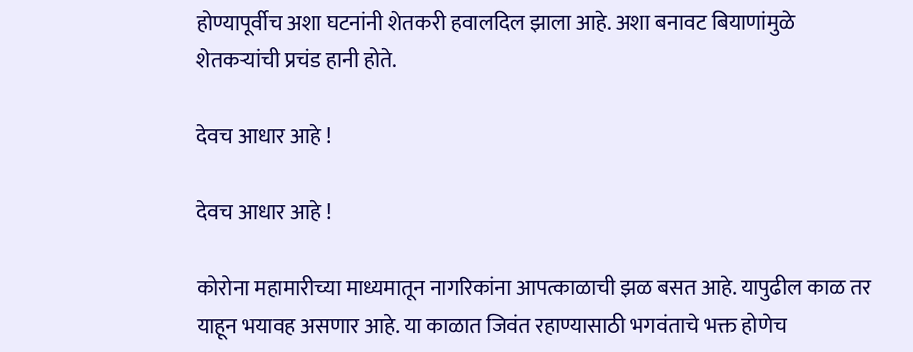होण्यापूर्वीच अशा घटनांनी शेतकरी हवालदिल झाला आहे. अशा बनावट बियाणांमुळे शेतकर्‍यांची प्रचंड हानी होते.

देवच आधार आहे !

देवच आधार आहे !

कोरोना महामारीच्या माध्यमातून नागरिकांना आपत्काळाची झळ बसत आहे. यापुढील काळ तर याहून भयावह असणार आहे. या काळात जिवंत रहाण्यासाठी भगवंताचे भक्त होणेच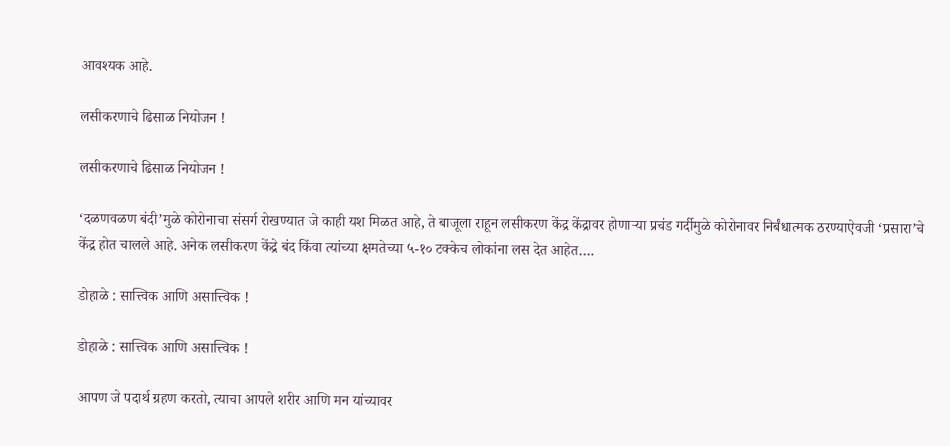आवश्यक आहे.

लसीकरणाचे ढिसाळ नियोजन !

लसीकरणाचे ढिसाळ नियोजन !

‘दळणवळण बंदी’मुळे कोरोनाचा संसर्ग रोखण्यात जे काही यश मिळत आहे, ते बाजूला राहून लसीकरण केंद्र केंद्रावर होणाऱ्या प्रचंड गर्दीमुळे कोरोनावर निर्बंधात्मक ठरण्याऐवजी ‘प्रसारा’चे केंद्र होत चालले आहे. अनेक लसीकरण केंद्रे बंद किंवा त्यांच्या क्षमतेच्या ५-१० टक्केच लोकांना लस देत आहेत….

डोहाळे : सात्त्विक आणि असात्त्विक !

डोहाळे : सात्त्विक आणि असात्त्विक !

आपण जे पदार्थ ग्रहण करतो, त्याचा आपले शरीर आणि मन यांच्यावर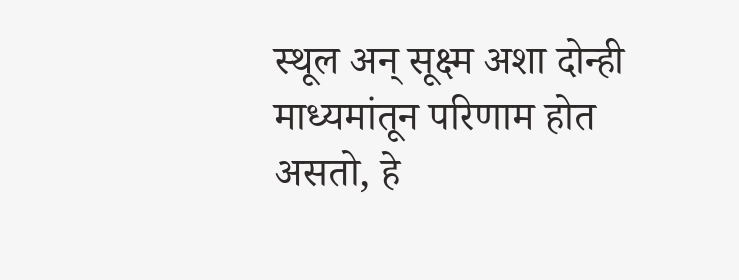स्थूल अन् सूक्ष्म अशा दोन्ही माध्यमांतून परिणाम होत असतो, हे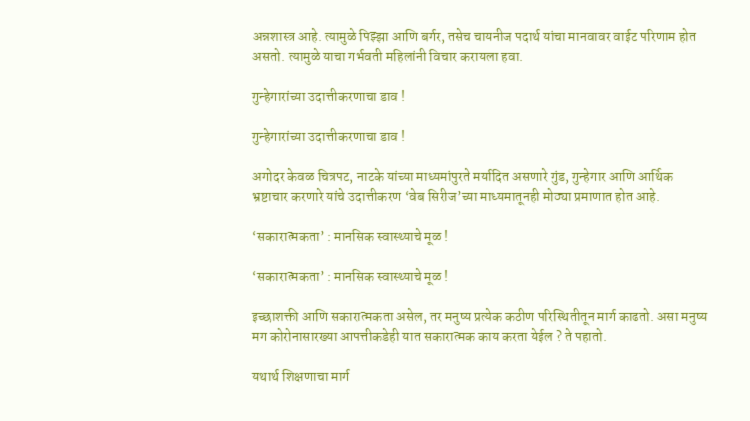अन्नशास्त्र आहे. त्यामुळे पिझ्झा आणि बर्गर, तसेच चायनीज पदार्थ यांचा मानवावर वाईट परिणाम होत असतो. त्यामुळे याचा गर्भवती महिलांनी विचार करायला हवा.

गुन्हेगारांच्या उदात्तीकरणाचा डाव !

गुन्हेगारांच्या उदात्तीकरणाचा डाव !

अगोदर केवळ चित्रपट, नाटके यांच्या माध्यमांपुरते मर्यादित असणारे गुंड, गुन्हेगार आणि आर्थिक भ्रष्टाचार करणारे यांचे उदात्तीकरण ‘वेब सिरीज’च्या माध्यमातूनही मोठ्या प्रमाणात होत आहे.

‘सकारात्मकता’ : मानसिक स्वास्थ्याचे मूळ !

‘सकारात्मकता’ : मानसिक स्वास्थ्याचे मूळ !

इच्छाशक्ती आणि सकारात्मकता असेल, तर मनुष्य प्रत्येक कठीण परिस्थितीतून मार्ग काढतो. असा मनुष्य मग कोरोनासारख्या आपत्तीकडेही यात सकारात्मक काय करता येईल ? ते पहातो.

यथार्थ शिक्षणाचा मार्ग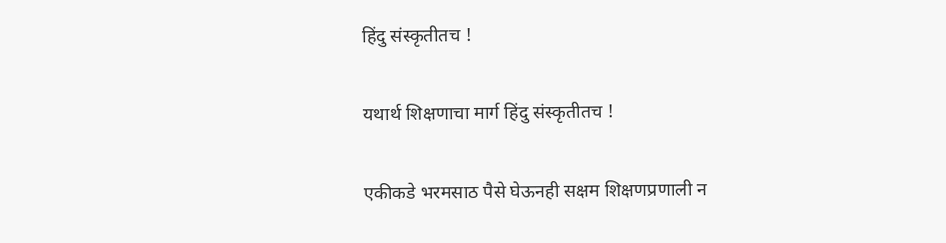हिंदु संस्कृतीतच !

यथार्थ शिक्षणाचा मार्ग हिंदु संस्कृतीतच !

एकीकडे भरमसाठ पैसे घेऊनही सक्षम शिक्षणप्रणाली न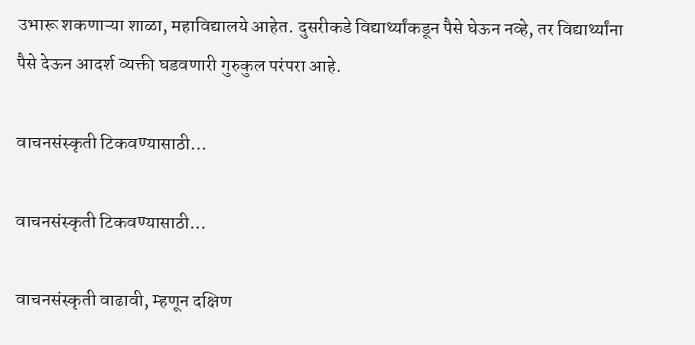उभारू शकणाऱ्या शाळा, महाविद्यालये आहेत. दुसरीकडे विद्यार्थ्यांकडून पैसे घेऊन नव्हे, तर विद्यार्थ्यांना पैसे देऊन आदर्श व्यक्ती घडवणारी गुरुकुल परंपरा आहे.

वाचनसंस्कृती टिकवण्यासाठी…

वाचनसंस्कृती टिकवण्यासाठी…

वाचनसंस्कृती वाढावी, म्हणून दक्षिण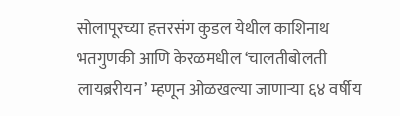सोलापूरच्या हत्तरसंग कुडल येथील काशिनाथ भतगुणकी आणि केरळमधील ‘चालतीबोलती लायब्ररीयन’ म्हणून ओळखल्या जाणार्‍या ६४ वर्षीय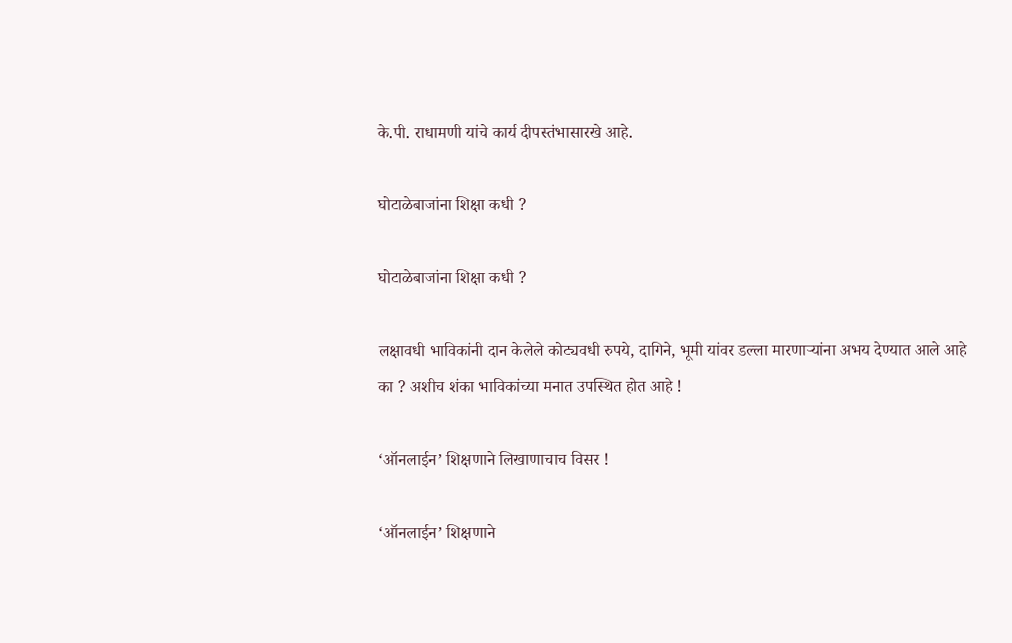के.पी. राधामणी यांचे कार्य दीपस्तंभासारखे आहे.

घोटाळेबाजांना शिक्षा कधी ?

घोटाळेबाजांना शिक्षा कधी ?

लक्षावधी भाविकांनी दान केलेले कोट्यवधी रुपये, दागिने, भूमी यांवर डल्ला मारणार्‍यांना अभय देण्यात आले आहे का ? अशीच शंका भाविकांच्या मनात उपस्थित होत आहे !

‘ऑनलाईन’ शिक्षणाने लिखाणाचाच विसर !

‘ऑनलाईन’ शिक्षणाने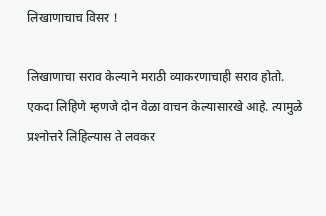लिखाणाचाच विसर !

लिखाणाचा सराव केल्याने मराठी व्याकरणाचाही सराव होतो. एकदा लिहिणे म्हणजे दोन वेळा वाचन केल्यासारखे आहे. त्यामुळे प्रश्‍नोत्तरे लिहिल्यास ते लवकर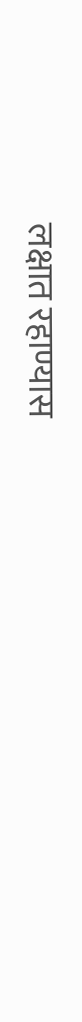लक्षात रहाण्यास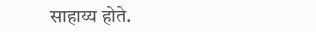साहाय्य होते.